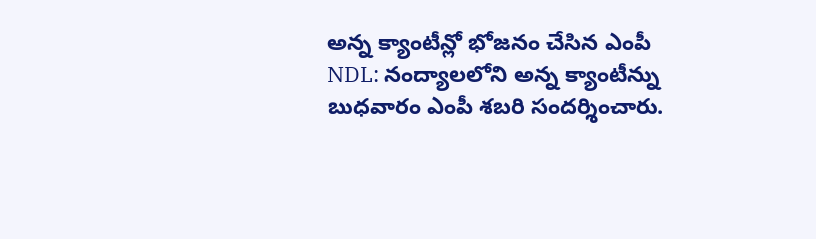అన్న క్యాంటీన్లో భోజనం చేసిన ఎంపీ
NDL: నంద్యాలలోని అన్న క్యాంటీన్ను బుధవారం ఎంపీ శబరి సందర్శించారు.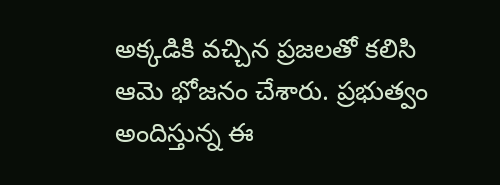అక్కడికి వచ్చిన ప్రజలతో కలిసి ఆమె భోజనం చేశారు. ప్రభుత్వం అందిస్తున్న ఈ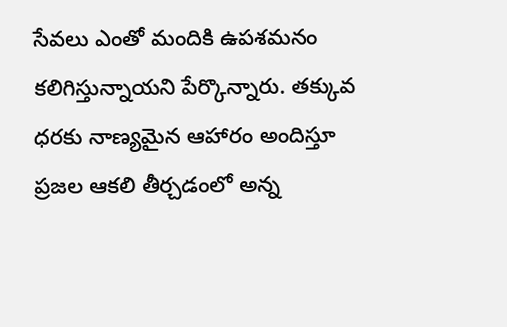సేవలు ఎంతో మందికి ఉపశమనం కలిగిస్తున్నాయని పేర్కొన్నారు. తక్కువ ధరకు నాణ్యమైన ఆహారం అందిస్తూ ప్రజల ఆకలి తీర్చడంలో అన్న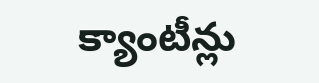క్యాంటీన్లు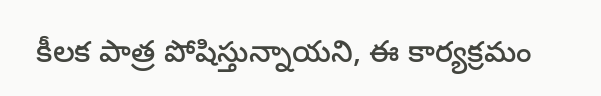కీలక పాత్ర పోషిస్తున్నాయని, ఈ కార్యక్రమం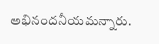అభినందనీయమన్నారు.